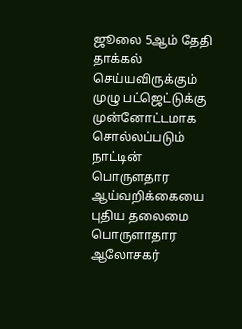ஜூலை 5ஆம் தேதி தாக்கல் செய்யவிருக்கும் முழு பட்ஜெட்டுக்கு முன்னோட்டமாக சொல்லப்படும் நாட்டின் பொருளதார ஆய்வறிக்கையை புதிய தலைமை பொருளாதார ஆலோசகர்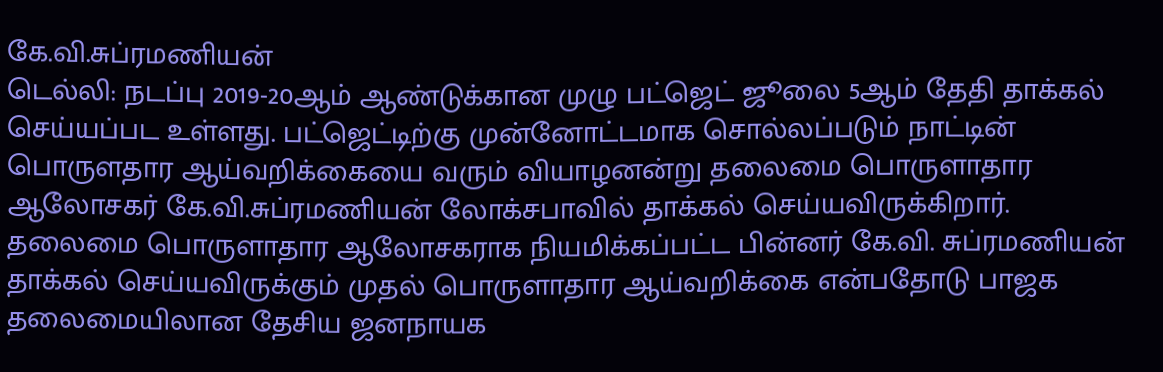கே.வி.சுப்ரமணியன்
டெல்லி: நடப்பு 2019-20ஆம் ஆண்டுக்கான முழு பட்ஜெட் ஜூலை 5ஆம் தேதி தாக்கல் செய்யப்பட உள்ளது. பட்ஜெட்டிற்கு முன்னோட்டமாக சொல்லப்படும் நாட்டின் பொருளதார ஆய்வறிக்கையை வரும் வியாழனன்று தலைமை பொருளாதார ஆலோசகர் கே.வி.சுப்ரமணியன் லோக்சபாவில் தாக்கல் செய்யவிருக்கிறார்.
தலைமை பொருளாதார ஆலோசகராக நியமிக்கப்பட்ட பின்னர் கே.வி. சுப்ரமணியன் தாக்கல் செய்யவிருக்கும் முதல் பொருளாதார ஆய்வறிக்கை என்பதோடு பாஜக தலைமையிலான தேசிய ஜனநாயக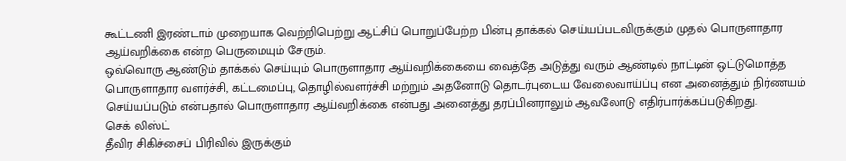கூட்டணி இரண்டாம் முறையாக வெற்றிபெற்று ஆட்சிப் பொறுப்பேற்ற பின்பு தாக்கல் செய்யப்படவிருக்கும் முதல் பொருளாதார ஆய்வறிக்கை என்ற பெருமையும் சேரும்.
ஒவ்வொரு ஆண்டும் தாக்கல் செய்யும் பொருளாதார ஆய்வறிக்கையை வைத்தே அடுத்து வரும் ஆண்டில் நாட்டின் ஒட்டுமொத்த பொருளாதார வளர்ச்சி, கட்டமைப்பு, தொழில்வளர்ச்சி மற்றும் அதனோடு தொடர்புடைய வேலைவாய்ப்பு என அனைத்தும் நிர்ணயம் செய்யப்படும் என்பதால் பொருளாதார ஆய்வறிக்கை என்பது அனைத்து தரப்பினராலும் ஆவலோடு எதிர்பார்க்கப்படுகிறது.
செக் லிஸ்ட்
தீவிர சிகிச்சைப் பிரிவில் இருக்கும்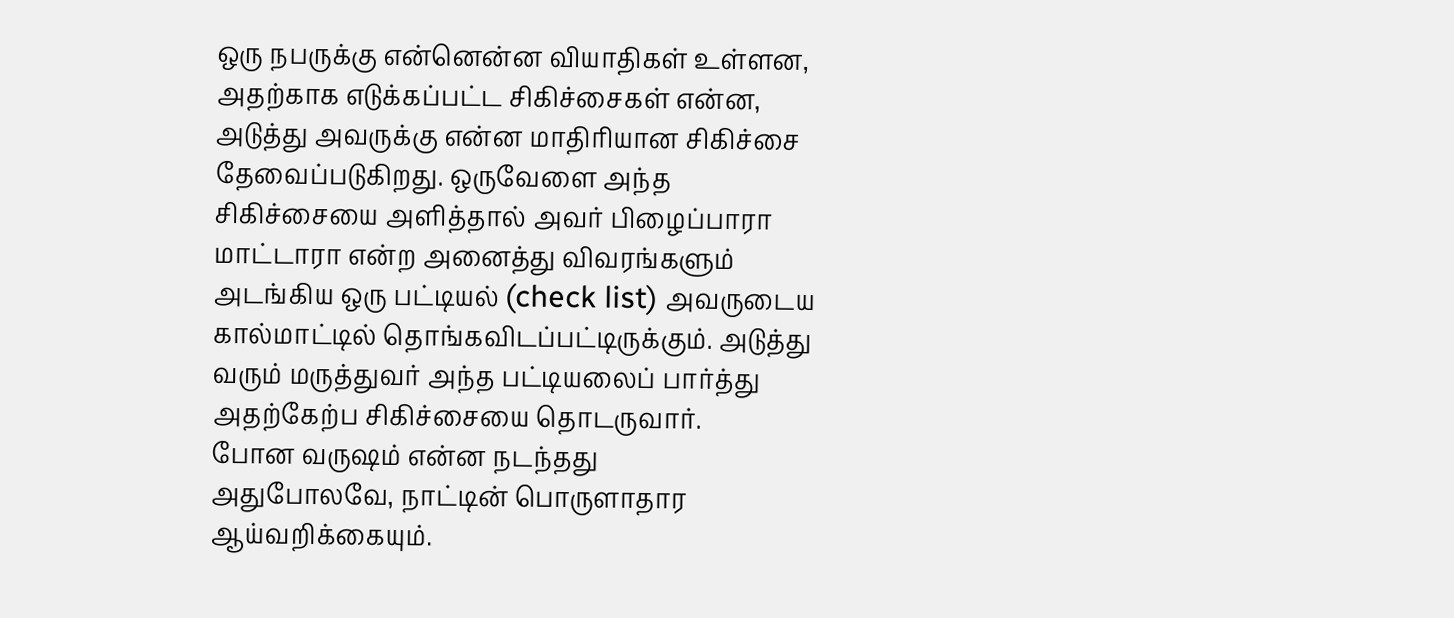ஒரு நபருக்கு என்னென்ன வியாதிகள் உள்ளன, அதற்காக எடுக்கப்பட்ட சிகிச்சைகள் என்ன, அடுத்து அவருக்கு என்ன மாதிரியான சிகிச்சை தேவைப்படுகிறது. ஒருவேளை அந்த சிகிச்சையை அளித்தால் அவர் பிழைப்பாரா மாட்டாரா என்ற அனைத்து விவரங்களும் அடங்கிய ஒரு பட்டியல் (check list) அவருடைய கால்மாட்டில் தொங்கவிடப்பட்டிருக்கும். அடுத்து வரும் மருத்துவர் அந்த பட்டியலைப் பார்த்து அதற்கேற்ப சிகிச்சையை தொடருவார்.
போன வருஷம் என்ன நடந்தது
அதுபோலவே, நாட்டின் பொருளாதார ஆய்வறிக்கையும்.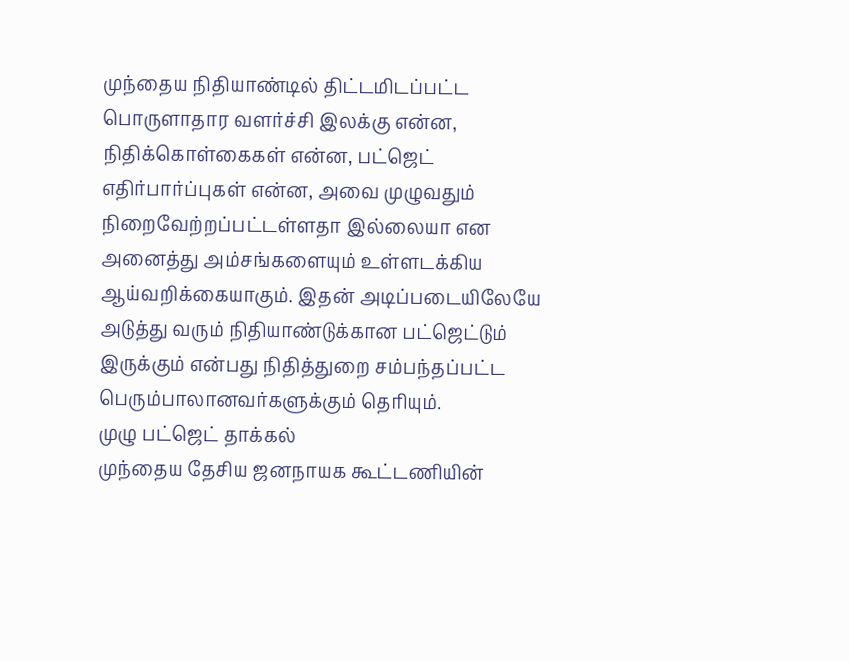முந்தைய நிதியாண்டில் திட்டமிடப்பட்ட பொருளாதார வளர்ச்சி இலக்கு என்ன, நிதிக்கொள்கைகள் என்ன, பட்ஜெட் எதிர்பார்ப்புகள் என்ன, அவை முழுவதும் நிறைவேற்றப்பட்டள்ளதா இல்லையா என அனைத்து அம்சங்களையும் உள்ளடக்கிய ஆய்வறிக்கையாகும். இதன் அடிப்படையிலேயே அடுத்து வரும் நிதியாண்டுக்கான பட்ஜெட்டும் இருக்கும் என்பது நிதித்துறை சம்பந்தப்பட்ட பெரும்பாலானவர்களுக்கும் தெரியும்.
முழு பட்ஜெட் தாக்கல்
முந்தைய தேசிய ஜனநாயக கூட்டணியின்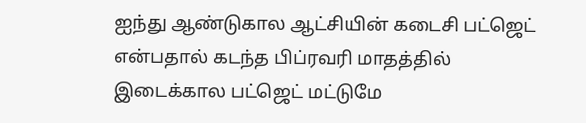ஐந்து ஆண்டுகால ஆட்சியின் கடைசி பட்ஜெட் என்பதால் கடந்த பிப்ரவரி மாதத்தில் இடைக்கால பட்ஜெட் மட்டுமே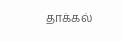தாக்கல்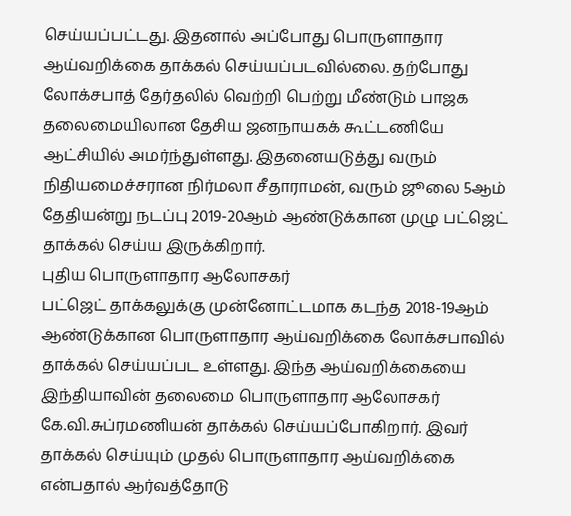செய்யப்பட்டது. இதனால் அப்போது பொருளாதார ஆய்வறிக்கை தாக்கல் செய்யப்படவில்லை. தற்போது லோக்சபாத் தேர்தலில் வெற்றி பெற்று மீண்டும் பாஜக தலைமையிலான தேசிய ஜனநாயகக் கூட்டணியே ஆட்சியில் அமர்ந்துள்ளது. இதனையடுத்து வரும் நிதியமைச்சரான நிர்மலா சீதாராமன், வரும் ஜூலை 5ஆம் தேதியன்று நடப்பு 2019-20ஆம் ஆண்டுக்கான முழு பட்ஜெட் தாக்கல் செய்ய இருக்கிறார்.
புதிய பொருளாதார ஆலோசகர்
பட்ஜெட் தாக்கலுக்கு முன்னோட்டமாக கடந்த 2018-19ஆம் ஆண்டுக்கான பொருளாதார ஆய்வறிக்கை லோக்சபாவில் தாக்கல் செய்யப்பட உள்ளது. இந்த ஆய்வறிக்கையை இந்தியாவின் தலைமை பொருளாதார ஆலோசகர் கே.வி.சுப்ரமணியன் தாக்கல் செய்யப்போகிறார். இவர் தாக்கல் செய்யும் முதல் பொருளாதார ஆய்வறிக்கை என்பதால் ஆர்வத்தோடு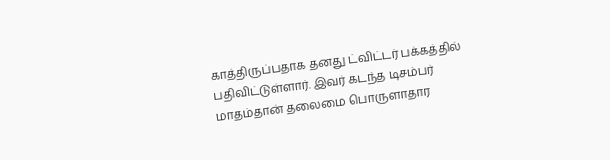காத்திருப்பதாக தனது ட்விட்டர் பக்கத்தில் பதிவிட்டுள்ளார். இவர் கடந்த டிசம்பர் மாதம்தான் தலைமை பொருளாதார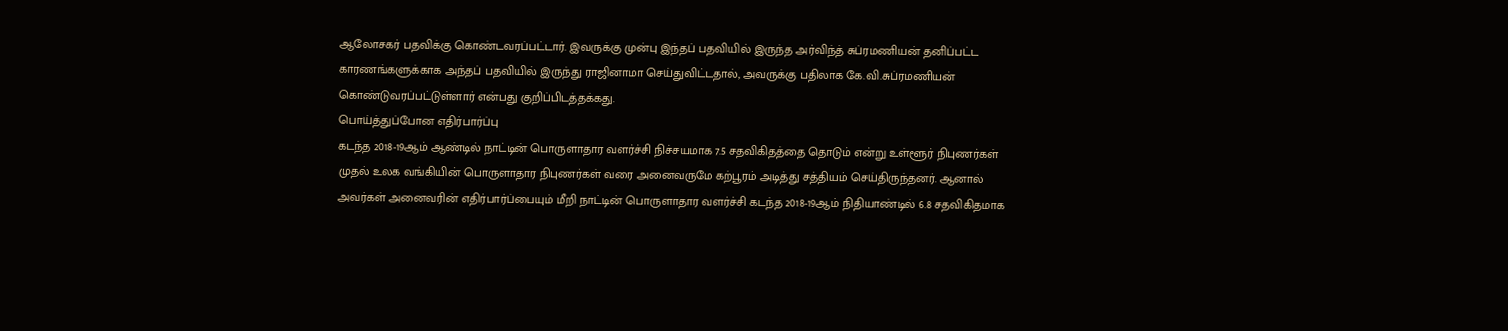ஆலோசகர் பதவிக்கு கொண்டவரப்பட்டார். இவருக்கு முன்பு இந்தப் பதவியில் இருந்த அர்விந்த் சுப்ரமணியன் தனிப்பட்ட காரணங்களுக்காக அந்தப் பதவியில் இருந்து ராஜினாமா செய்துவிட்டதால், அவருக்கு பதிலாக கே.வி.சுப்ரமணியன் கொண்டுவரப்பட்டுள்ளார் என்பது குறிப்பிடத்தக்கது.
பொய்த்துப்போன எதிர்பார்ப்பு
கடந்த 2018-19ஆம் ஆண்டில் நாட்டின் பொருளாதார வளர்ச்சி நிச்சயமாக 7.5 சதவிகிதத்தை தொடும் என்று உள்ளூர் நிபுணர்கள் முதல் உலக வங்கியின் பொருளாதார நிபுணர்கள் வரை அனைவருமே கற்பூரம் அடித்து சத்தியம் செய்திருந்தனர். ஆனால் அவர்கள் அனைவரின் எதிர்பார்ப்பையும் மீறி நாட்டின் பொருளாதார வளர்ச்சி கடந்த 2018-19ஆம் நிதியாண்டில் 6.8 சதவிகிதமாக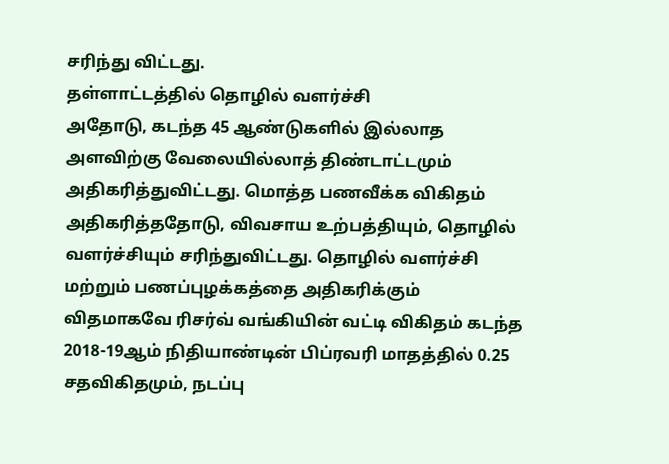சரிந்து விட்டது.
தள்ளாட்டத்தில் தொழில் வளர்ச்சி
அதோடு, கடந்த 45 ஆண்டுகளில் இல்லாத அளவிற்கு வேலையில்லாத் திண்டாட்டமும் அதிகரித்துவிட்டது. மொத்த பணவீக்க விகிதம் அதிகரித்ததோடு, விவசாய உற்பத்தியும், தொழில் வளர்ச்சியும் சரிந்துவிட்டது. தொழில் வளர்ச்சி மற்றும் பணப்புழக்கத்தை அதிகரிக்கும் விதமாகவே ரிசர்வ் வங்கியின் வட்டி விகிதம் கடந்த 2018-19ஆம் நிதியாண்டின் பிப்ரவரி மாதத்தில் 0.25 சதவிகிதமும், நடப்பு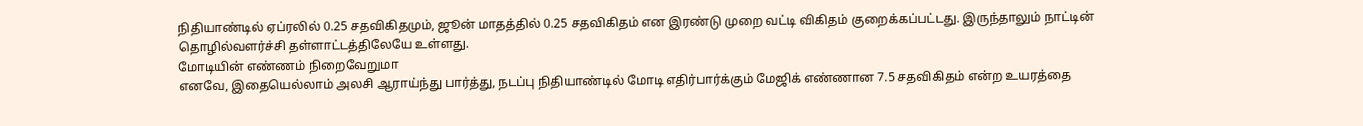நிதியாண்டில் ஏப்ரலில் 0.25 சதவிகிதமும், ஜூன் மாதத்தில் 0.25 சதவிகிதம் என இரண்டு முறை வட்டி விகிதம் குறைக்கப்பட்டது. இருந்தாலும் நாட்டின் தொழில்வளர்ச்சி தள்ளாட்டத்திலேயே உள்ளது.
மோடியின் எண்ணம் நிறைவேறுமா
எனவே, இதையெல்லாம் அலசி ஆராய்ந்து பார்த்து, நடப்பு நிதியாண்டில் மோடி எதிர்பார்க்கும் மேஜிக் எண்ணான 7.5 சதவிகிதம் என்ற உயரத்தை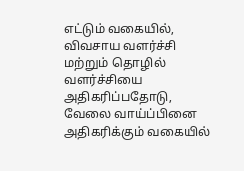எட்டும் வகையில், விவசாய வளர்ச்சி மற்றும் தொழில் வளர்ச்சியை அதிகரிப்பதோடு, வேலை வாய்ப்பினை அதிகரிக்கும் வகையில்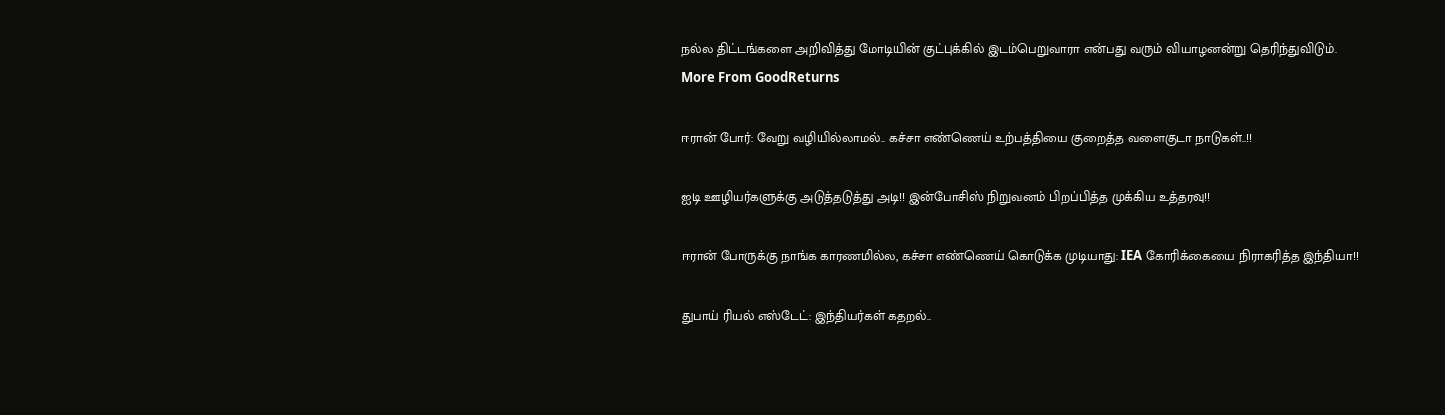நல்ல திட்டங்களை அறிவித்து மோடியின் குட்புக்கில் இடம்பெறுவாரா என்பது வரும் வியாழனன்று தெரிந்துவிடும்.
More From GoodReturns

ஈரான் போர்: வேறு வழியில்லாமல்.. கச்சா எண்ணெய் உற்பத்தியை குறைத்த வளைகுடா நாடுகள்..!!

ஐடி ஊழியர்களுக்கு அடுத்தடுத்து அடி!! இன்போசிஸ் நிறுவனம் பிறப்பித்த முக்கிய உத்தரவு!!

ஈரான் போருக்கு நாங்க காரணமில்ல, கச்சா எண்ணெய் கொடுக்க முடியாது: IEA கோரிக்கையை நிராகரித்த இந்தியா!!

துபாய் ரியல் எஸ்டேட்: இந்தியர்கள் கதறல்..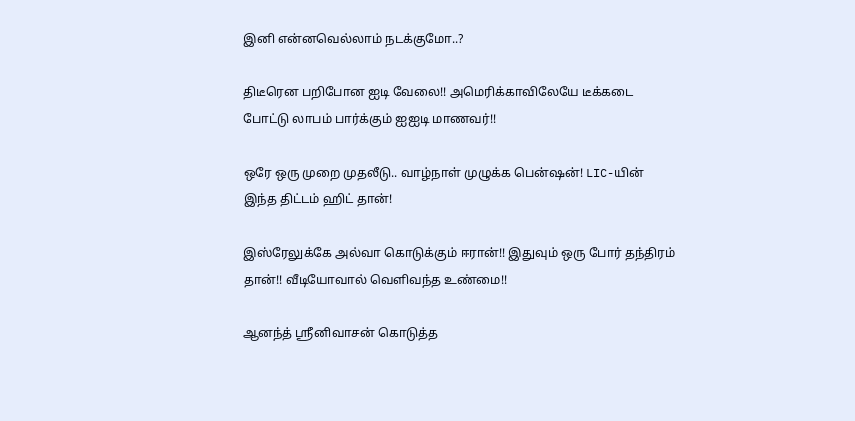இனி என்னவெல்லாம் நடக்குமோ..?

திடீரென பறிபோன ஐடி வேலை!! அமெரிக்காவிலேயே டீக்கடை போட்டு லாபம் பார்க்கும் ஐஐடி மாணவர்!!

ஒரே ஒரு முறை முதலீடு.. வாழ்நாள் முழுக்க பென்ஷன்! LIC-யின் இந்த திட்டம் ஹிட் தான்!

இஸ்ரேலுக்கே அல்வா கொடுக்கும் ஈரான்!! இதுவும் ஒரு போர் தந்திரம் தான்!! வீடியோவால் வெளிவந்த உண்மை!!

ஆனந்த் ஸ்ரீனிவாசன் கொடுத்த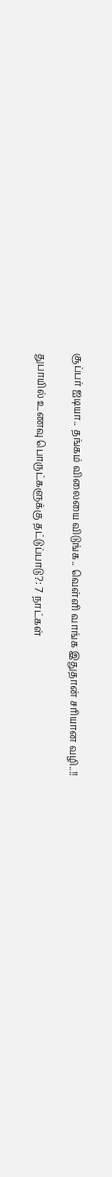சூப்பர் ஐடியா.. தங்கம் விலையை விடுங்க.. வெள்ளி வாங்க இதுதான் சரியான வழி..!!

துபாயில் உணவு பொருட்களுக்கு தட்டுப்பாடு?: 7 நாட்கள்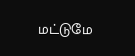மட்டுமே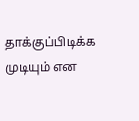தாக்குப்பிடிக்க முடியும் என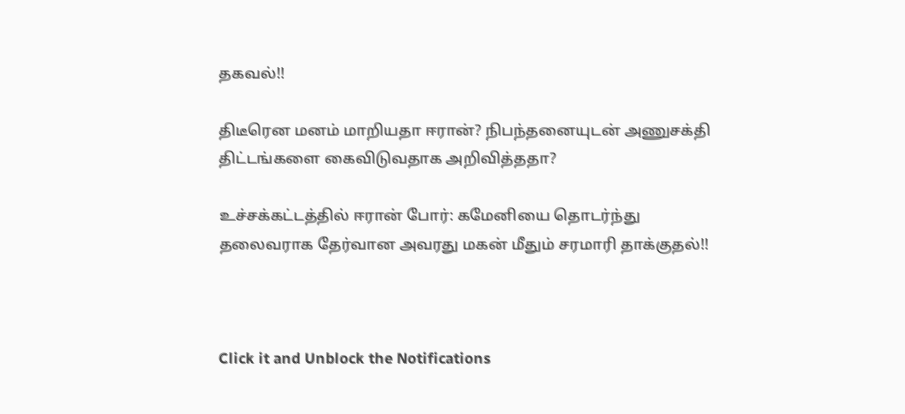தகவல்!!

திடீரென மனம் மாறியதா ஈரான்? நிபந்தனையுடன் அணுசக்தி திட்டங்களை கைவிடுவதாக அறிவித்ததா?

உச்சக்கட்டத்தில் ஈரான் போர்: கமேனியை தொடர்ந்து தலைவராக தேர்வான அவரது மகன் மீதும் சரமாரி தாக்குதல்!!



Click it and Unblock the Notifications